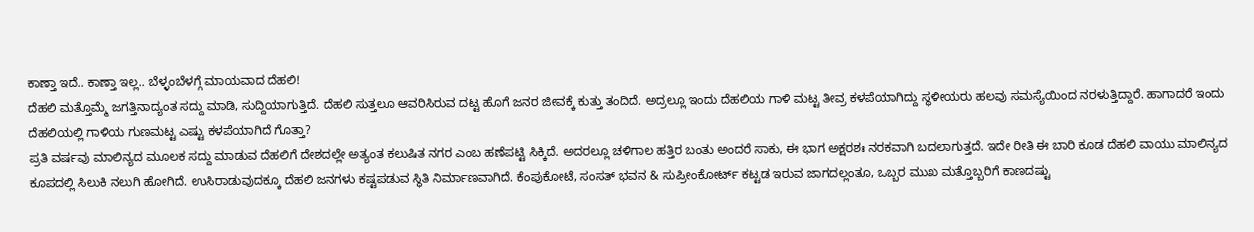ಕಾಣ್ತಾ ಇದೆ.. ಕಾಣ್ತಾ ಇಲ್ಲ.. ಬೆಳ್ಳಂಬೆಳಗ್ಗೆ ಮಾಯವಾದ ದೆಹಲಿ!
ದೆಹಲಿ ಮತ್ತೊಮ್ಮೆ ಜಗತ್ತಿನಾದ್ಯಂತ ಸದ್ದು ಮಾಡಿ, ಸುದ್ದಿಯಾಗುತ್ತಿದೆ. ದೆಹಲಿ ಸುತ್ತಲೂ ಆವರಿಸಿರುವ ದಟ್ಟ ಹೊಗೆ ಜನರ ಜೀವಕ್ಕೆ ಕುತ್ತು ತಂದಿದೆ. ಅದ್ರಲ್ಲೂ ಇಂದು ದೆಹಲಿಯ ಗಾಳಿ ಮಟ್ಟ ತೀವ್ರ ಕಳಪೆಯಾಗಿದ್ದು ಸ್ಥಳೀಯರು ಹಲವು ಸಮಸ್ಯೆಯಿಂದ ನರಳುತ್ತಿದ್ದಾರೆ. ಹಾಗಾದರೆ ಇಂದು ದೆಹಲಿಯಲ್ಲಿ ಗಾಳಿಯ ಗುಣಮಟ್ಟ ಎಷ್ಟು ಕಳಪೆಯಾಗಿದೆ ಗೊತ್ತಾ?
ಪ್ರತಿ ವರ್ಷವು ಮಾಲಿನ್ಯದ ಮೂಲಕ ಸದ್ದು ಮಾಡುವ ದೆಹಲಿಗೆ ದೇಶದಲ್ಲೇ ಅತ್ಯಂತ ಕಲುಷಿತ ನಗರ ಎಂಬ ಹಣೆಪಟ್ಟಿ ಸಿಕ್ಕಿದೆ. ಅದರಲ್ಲೂ ಚಳಿಗಾಲ ಹತ್ತಿರ ಬಂತು ಅಂದರೆ ಸಾಕು, ಈ ಭಾಗ ಅಕ್ಷರಶಃ ನರಕವಾಗಿ ಬದಲಾಗುತ್ತದೆ. ಇದೇ ರೀತಿ ಈ ಬಾರಿ ಕೂಡ ದೆಹಲಿ ವಾಯು ಮಾಲಿನ್ಯದ ಕೂಪದಲ್ಲಿ ಸಿಲುಕಿ ನಲುಗಿ ಹೋಗಿದೆ. ಉಸಿರಾಡುವುದಕ್ಕೂ ದೆಹಲಿ ಜನಗಳು ಕಷ್ಟಪಡುವ ಸ್ಥಿತಿ ನಿರ್ಮಾಣವಾಗಿದೆ. ಕೆಂಪುಕೋಟೆ, ಸಂಸತ್ ಭವನ & ಸುಪ್ರೀಂಕೋರ್ಟ್ ಕಟ್ಟಡ ಇರುವ ಜಾಗದಲ್ಲಂತೂ, ಒಬ್ಬರ ಮುಖ ಮತ್ತೊಬ್ಬರಿಗೆ ಕಾಣದಷ್ಟು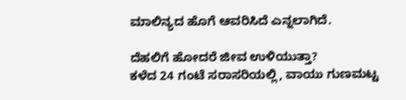ಮಾಲಿನ್ಯದ ಹೊಗೆ ಆವರಿಸಿದೆ ಎನ್ನಲಾಗಿದೆ.

ದೆಹಲಿಗೆ ಹೋದರೆ ಜೀವ ಉಳಿಯುತ್ತಾ?
ಕಳೆದ 24 ಗಂಟೆ ಸರಾಸರಿಯಲ್ಲಿ, ವಾಯು ಗುಣಮಟ್ಟ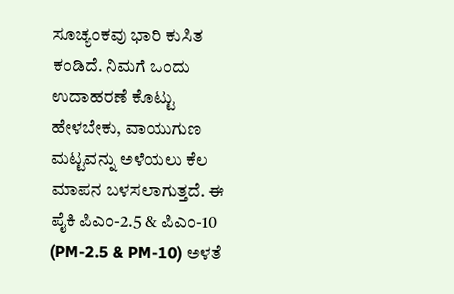ಸೂಚ್ಯಂಕವು ಭಾರಿ ಕುಸಿತ ಕಂಡಿದೆ. ನಿಮಗೆ ಒಂದು ಉದಾಹರಣೆ ಕೊಟ್ಟು ಹೇಳಬೇಕು, ವಾಯುಗುಣ ಮಟ್ಟವನ್ನು ಅಳೆಯಲು ಕೆಲ ಮಾಪನ ಬಳಸಲಾಗುತ್ತದೆ. ಈ ಪೈಕಿ ಪಿಎಂ-2.5 & ಪಿಎಂ-10 (PM-2.5 & PM-10) ಅಳತೆ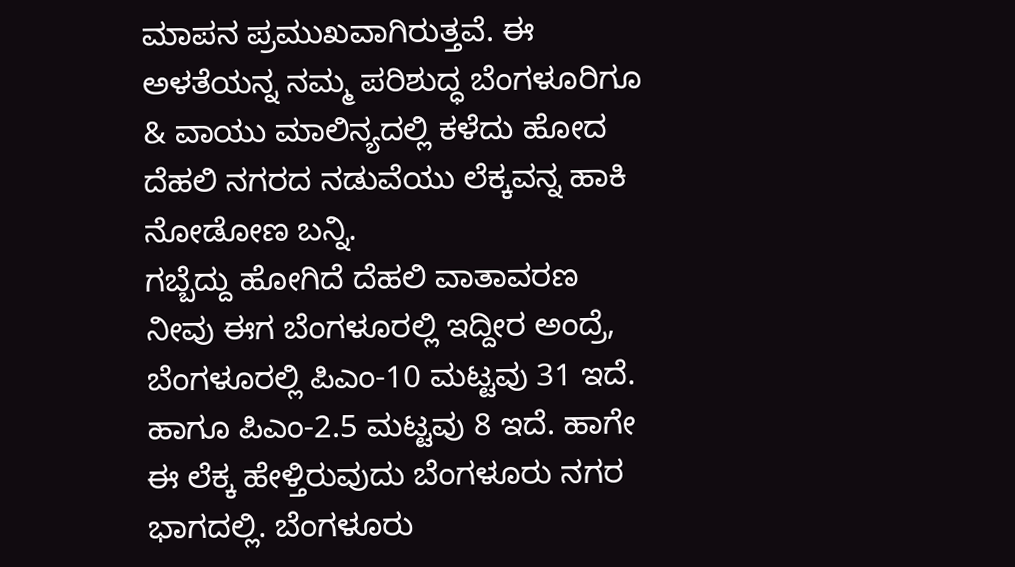ಮಾಪನ ಪ್ರಮುಖವಾಗಿರುತ್ತವೆ. ಈ ಅಳತೆಯನ್ನ ನಮ್ಮ ಪರಿಶುದ್ಧ ಬೆಂಗಳೂರಿಗೂ & ವಾಯು ಮಾಲಿನ್ಯದಲ್ಲಿ ಕಳೆದು ಹೋದ ದೆಹಲಿ ನಗರದ ನಡುವೆಯು ಲೆಕ್ಕವನ್ನ ಹಾಕಿ ನೋಡೋಣ ಬನ್ನಿ.
ಗಬ್ಬೆದ್ದು ಹೋಗಿದೆ ದೆಹಲಿ ವಾತಾವರಣ
ನೀವು ಈಗ ಬೆಂಗಳೂರಲ್ಲಿ ಇದ್ದೀರ ಅಂದ್ರೆ, ಬೆಂಗಳೂರಲ್ಲಿ ಪಿಎಂ-10 ಮಟ್ಟವು 31 ಇದೆ. ಹಾಗೂ ಪಿಎಂ-2.5 ಮಟ್ಟವು 8 ಇದೆ. ಹಾಗೇ ಈ ಲೆಕ್ಕ ಹೇಳ್ತಿರುವುದು ಬೆಂಗಳೂರು ನಗರ ಭಾಗದಲ್ಲಿ. ಬೆಂಗಳೂರು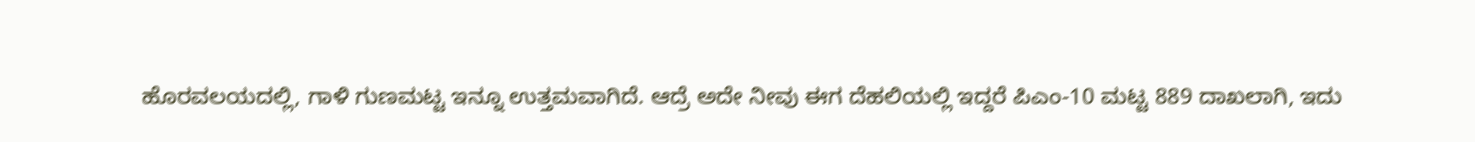ಹೊರವಲಯದಲ್ಲಿ, ಗಾಳಿ ಗುಣಮಟ್ಟ ಇನ್ನೂ ಉತ್ತಮವಾಗಿದೆ. ಆದ್ರೆ ಅದೇ ನೀವು ಈಗ ದೆಹಲಿಯಲ್ಲಿ ಇದ್ದರೆ ಪಿಎಂ-10 ಮಟ್ಟ 889 ದಾಖಲಾಗಿ, ಇದು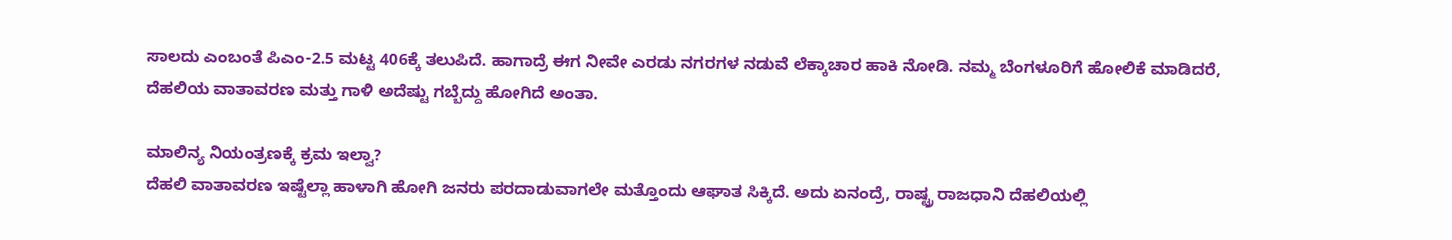ಸಾಲದು ಎಂಬಂತೆ ಪಿಎಂ-2.5 ಮಟ್ಟ 406ಕ್ಕೆ ತಲುಪಿದೆ. ಹಾಗಾದ್ರೆ ಈಗ ನೀವೇ ಎರಡು ನಗರಗಳ ನಡುವೆ ಲೆಕ್ಕಾಚಾರ ಹಾಕಿ ನೋಡಿ. ನಮ್ಮ ಬೆಂಗಳೂರಿಗೆ ಹೋಲಿಕೆ ಮಾಡಿದರೆ, ದೆಹಲಿಯ ವಾತಾವರಣ ಮತ್ತು ಗಾಳಿ ಅದೆಷ್ಟು ಗಬ್ಬೆದ್ದು ಹೋಗಿದೆ ಅಂತಾ.

ಮಾಲಿನ್ಯ ನಿಯಂತ್ರಣಕ್ಕೆ ಕ್ರಮ ಇಲ್ವಾ?
ದೆಹಲಿ ವಾತಾವರಣ ಇಷ್ಟೆಲ್ಲಾ ಹಾಳಾಗಿ ಹೋಗಿ ಜನರು ಪರದಾಡುವಾಗಲೇ ಮತ್ತೊಂದು ಆಘಾತ ಸಿಕ್ಕಿದೆ. ಅದು ಏನಂದ್ರೆ, ರಾಷ್ಟ್ರ ರಾಜಧಾನಿ ದೆಹಲಿಯಲ್ಲಿ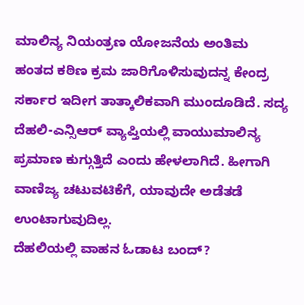ಮಾಲಿನ್ಯ ನಿಯಂತ್ರಣ ಯೋಜನೆಯ ಅಂತಿಮ ಹಂತದ ಕಠಿಣ ಕ್ರಮ ಜಾರಿಗೊಳಿಸುವುದನ್ನ ಕೇಂದ್ರ ಸರ್ಕಾರ ಇದೀಗ ತಾತ್ಕಾಲಿಕವಾಗಿ ಮುಂದೂಡಿದೆ. ಸದ್ಯ ದೆಹಲಿ-ಎನ್ಸಿಆರ್ ವ್ಯಾಪ್ತಿಯಲ್ಲಿ ವಾಯುಮಾಲಿನ್ಯ ಪ್ರಮಾಣ ಕುಗ್ಗುತ್ತಿದೆ ಎಂದು ಹೇಳಲಾಗಿದೆ. ಹೀಗಾಗಿ ವಾಣಿಜ್ಯ ಚಟುವಟಿಕೆಗೆ, ಯಾವುದೇ ಅಡೆತಡೆ ಉಂಟಾಗುವುದಿಲ್ಲ.
ದೆಹಲಿಯಲ್ಲಿ ವಾಹನ ಓಡಾಟ ಬಂದ್?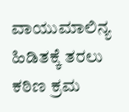ವಾಯುಮಾಲಿನ್ಯ ಹಿಡಿತಕ್ಕೆ ತರಲು ಕಠಿಣ ಕ್ರಮ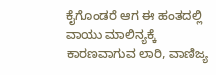ಕೈಗೊಂಡರೆ ಆಗ ಈ ಹಂತದಲ್ಲಿ ವಾಯು ಮಾಲಿನ್ಯಕ್ಕೆ ಕಾರಣವಾಗುವ ಲಾರಿ, ವಾಣಿಜ್ಯ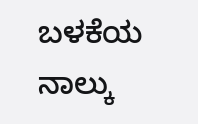ಬಳಕೆಯ ನಾಲ್ಕು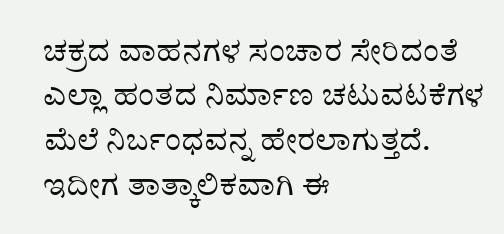ಚಕ್ರದ ವಾಹನಗಳ ಸಂಚಾರ ಸೇರಿದಂತೆ ಎಲ್ಲಾ ಹಂತದ ನಿರ್ಮಾಣ ಚಟುವಟಕೆಗಳ ಮೆಲೆ ನಿರ್ಬಂಧವನ್ನ ಹೇರಲಾಗುತ್ತದೆ. ಇದೀಗ ತಾತ್ಕಾಲಿಕವಾಗಿ ಈ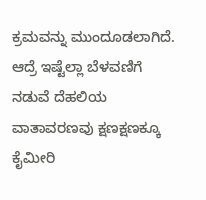ಕ್ರಮವನ್ನು ಮುಂದೂಡಲಾಗಿದೆ. ಆದ್ರೆ ಇಷ್ಟೆಲ್ಲಾ ಬೆಳವಣಿಗೆ ನಡುವೆ ದೆಹಲಿಯ ವಾತಾವರಣವು ಕ್ಷಣಕ್ಷಣಕ್ಕೂ ಕೈಮೀರಿ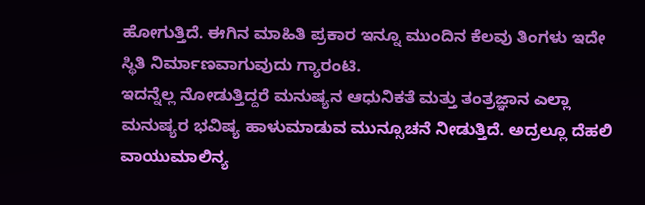ಹೋಗುತ್ತಿದೆ. ಈಗಿನ ಮಾಹಿತಿ ಪ್ರಕಾರ ಇನ್ನೂ ಮುಂದಿನ ಕೆಲವು ತಿಂಗಳು ಇದೇ ಸ್ಥಿತಿ ನಿರ್ಮಾಣವಾಗುವುದು ಗ್ಯಾರಂಟಿ.
ಇದನ್ನೆಲ್ಲ ನೋಡುತ್ತಿದ್ದರೆ ಮನುಷ್ಯನ ಆಧುನಿಕತೆ ಮತ್ತು ತಂತ್ರಜ್ಞಾನ ಎಲ್ಲಾ ಮನುಷ್ಯರ ಭವಿಷ್ಯ ಹಾಳುಮಾಡುವ ಮುನ್ಸೂಚನೆ ನೀಡುತ್ತಿದೆ. ಅದ್ರಲ್ಲೂ ದೆಹಲಿ ವಾಯುಮಾಲಿನ್ಯ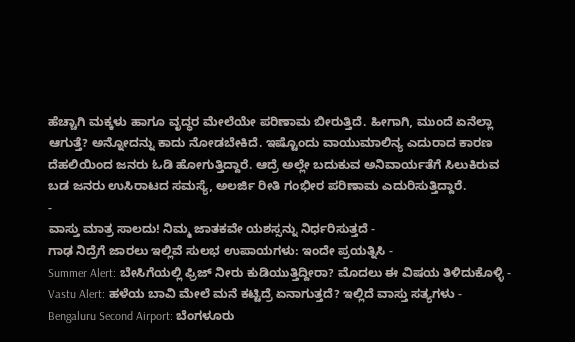ಹೆಚ್ಚಾಗಿ ಮಕ್ಕಳು ಹಾಗೂ ವೃದ್ಧರ ಮೇಲೆಯೇ ಪರಿಣಾಮ ಬೀರುತ್ತಿದೆ. ಹೀಗಾಗಿ, ಮುಂದೆ ಏನೆಲ್ಲಾ ಆಗುತ್ತೆ? ಅನ್ನೋದನ್ನು ಕಾದು ನೋಡಬೇಕಿದೆ. ಇಷ್ಟೊಂದು ವಾಯುಮಾಲಿನ್ಯ ಎದುರಾದ ಕಾರಣ ದೆಹಲಿಯಿಂದ ಜನರು ಓಡಿ ಹೋಗುತ್ತಿದ್ದಾರೆ. ಆದ್ರೆ ಅಲ್ಲೇ ಬದುಕುವ ಅನಿವಾರ್ಯತೆಗೆ ಸಿಲುಕಿರುವ ಬಡ ಜನರು ಉಸಿರಾಟದ ಸಮಸ್ಯೆ, ಅಲರ್ಜಿ ರೀತಿ ಗಂಭೀರ ಪರಿಣಾಮ ಎದುರಿಸುತ್ತಿದ್ದಾರೆ.
-
ವಾಸ್ತು ಮಾತ್ರ ಸಾಲದು! ನಿಮ್ಮ ಜಾತಕವೇ ಯಶಸ್ಸನ್ನು ನಿರ್ಧರಿಸುತ್ತದೆ -
ಗಾಢ ನಿದ್ರೆಗೆ ಜಾರಲು ಇಲ್ಲಿವೆ ಸುಲಭ ಉಪಾಯಗಳು: ಇಂದೇ ಪ್ರಯತ್ನಿಸಿ -
Summer Alert: ಬೇಸಿಗೆಯಲ್ಲಿ ಫ್ರಿಜ್ ನೀರು ಕುಡಿಯುತ್ತಿದ್ದೀರಾ? ಮೊದಲು ಈ ವಿಷಯ ತಿಳಿದುಕೊಳ್ಳಿ -
Vastu Alert: ಹಳೆಯ ಬಾವಿ ಮೇಲೆ ಮನೆ ಕಟ್ಟಿದ್ರೆ ಏನಾಗುತ್ತದೆ? ಇಲ್ಲಿದೆ ವಾಸ್ತು ಸತ್ಯಗಳು -
Bengaluru Second Airport: ಬೆಂಗಳೂರು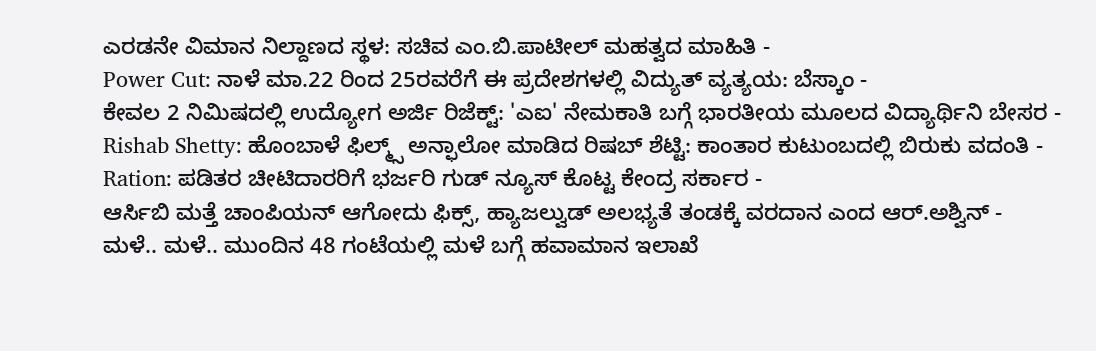ಎರಡನೇ ವಿಮಾನ ನಿಲ್ದಾಣದ ಸ್ಥಳ: ಸಚಿವ ಎಂ.ಬಿ.ಪಾಟೀಲ್ ಮಹತ್ವದ ಮಾಹಿತಿ -
Power Cut: ನಾಳೆ ಮಾ.22 ರಿಂದ 25ರವರೆಗೆ ಈ ಪ್ರದೇಶಗಳಲ್ಲಿ ವಿದ್ಯುತ್ ವ್ಯತ್ಯಯ: ಬೆಸ್ಕಾಂ -
ಕೇವಲ 2 ನಿಮಿಷದಲ್ಲಿ ಉದ್ಯೋಗ ಅರ್ಜಿ ರಿಜೆಕ್ಟ್: 'ಎಐ' ನೇಮಕಾತಿ ಬಗ್ಗೆ ಭಾರತೀಯ ಮೂಲದ ವಿದ್ಯಾರ್ಥಿನಿ ಬೇಸರ -
Rishab Shetty: ಹೊಂಬಾಳೆ ಫಿಲ್ಮ್ಸ್ ಅನ್ಫಾಲೋ ಮಾಡಿದ ರಿಷಬ್ ಶೆಟ್ಟಿ: ಕಾಂತಾರ ಕುಟುಂಬದಲ್ಲಿ ಬಿರುಕು ವದಂತಿ -
Ration: ಪಡಿತರ ಚೀಟಿದಾರರಿಗೆ ಭರ್ಜರಿ ಗುಡ್ ನ್ಯೂಸ್ ಕೊಟ್ಟ ಕೇಂದ್ರ ಸರ್ಕಾರ -
ಆರ್ಸಿಬಿ ಮತ್ತೆ ಚಾಂಪಿಯನ್ ಆಗೋದು ಫಿಕ್ಸ್, ಹ್ಯಾಜಲ್ವುಡ್ ಅಲಭ್ಯತೆ ತಂಡಕ್ಕೆ ವರದಾನ ಎಂದ ಆರ್.ಅಶ್ವಿನ್ -
ಮಳೆ.. ಮಳೆ.. ಮುಂದಿನ 48 ಗಂಟೆಯಲ್ಲಿ ಮಳೆ ಬಗ್ಗೆ ಹವಾಮಾನ ಇಲಾಖೆ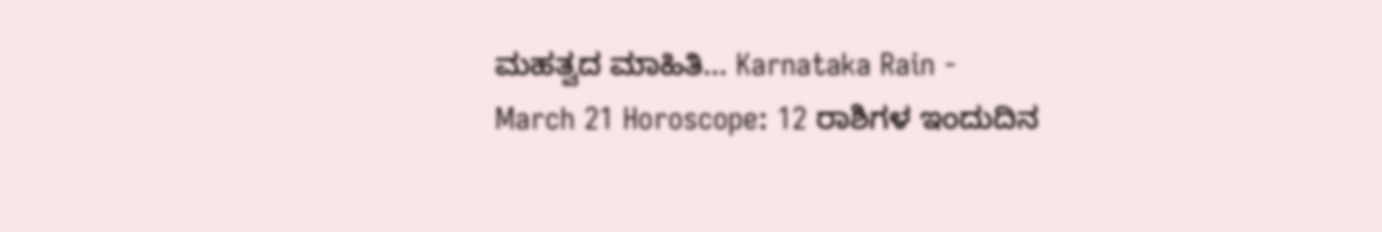ಮಹತ್ವದ ಮಾಹಿತಿ... Karnataka Rain -
March 21 Horoscope: 12 ರಾಶಿಗಳ ಇಂದುದಿನ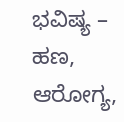ಭವಿಷ್ಯ – ಹಣ, ಆರೋಗ್ಯ,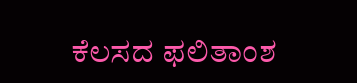ಕೆಲಸದ ಫಲಿತಾಂಶ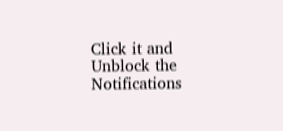Click it and Unblock the Notifications